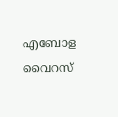എബോള വൈറസ്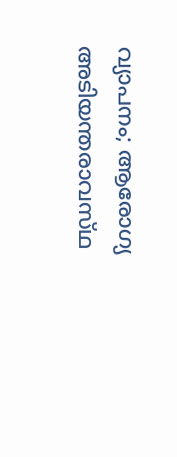വ്യാപനം; ആരോഗ്യ അടിയന്തരാവസ്‌ഥ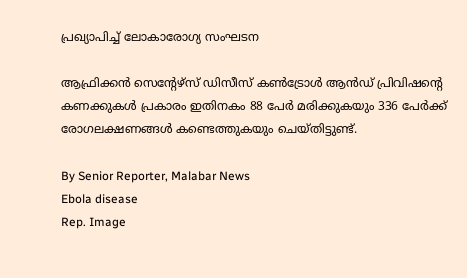പ്രഖ്യാപിച്ച് ലോകാരോഗ്യ സംഘടന

ആഫ്രിക്കൻ സെന്റേഴ്‌സ് ഡിസീസ് കൺട്രോൾ ആൻഡ് പ്രിവിഷന്റെ കണക്കുകൾ പ്രകാരം ഇതിനകം 88 പേർ മരിക്കുകയും 336 പേർക്ക് രോഗലക്ഷണങ്ങൾ കണ്ടെത്തുകയും ചെയ്‌തിട്ടുണ്ട്‌.

By Senior Reporter, Malabar News
Ebola disease
Rep. Image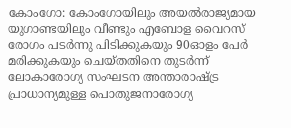കോംഗോ: കോംഗോയിലും അയൽരാജ്യമായ യുഗാണ്ടയിലും വീണ്ടും എബോള വൈറസ് രോഗം പടർന്നു പിടിക്കുകയും 90ഓളം പേർ മരിക്കുകയും ചെയ്‌തതിനെ തുടർന്ന് ലോകാരോഗ്യ സംഘടന അന്താരാഷ്‌ട്ര പ്രാധാന്യമുള്ള പൊതുജനാരോഗ്യ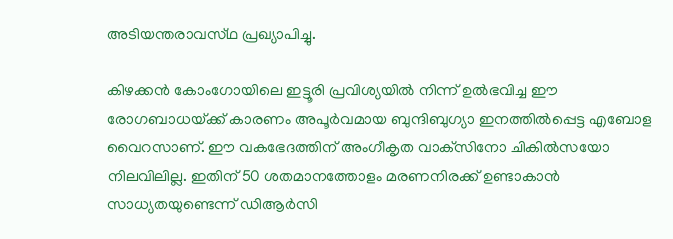അടിയന്തരാവസ്‌ഥ പ്രഖ്യാപിച്ചു.

കിഴക്കൻ കോംഗോയിലെ ഇട്ടൂരി പ്രവിശ്യയിൽ നിന്ന് ഉൽഭവിച്ച ഈ രോഗബാധയ്‌ക്ക് കാരണം അപൂർവമായ ബുന്ദിബുഗ്യാ ഇനത്തിൽപ്പെട്ട എബോള വൈറസാണ്. ഈ വകഭേദത്തിന് അംഗീകൃത വാക്‌സിനോ ചികിൽസയോ നിലവിലില്ല. ഇതിന് 50 ശതമാനത്തോളം മരണനിരക്ക് ഉണ്ടാകാൻ സാധ്യതയുണ്ടെന്ന് ഡിആർസി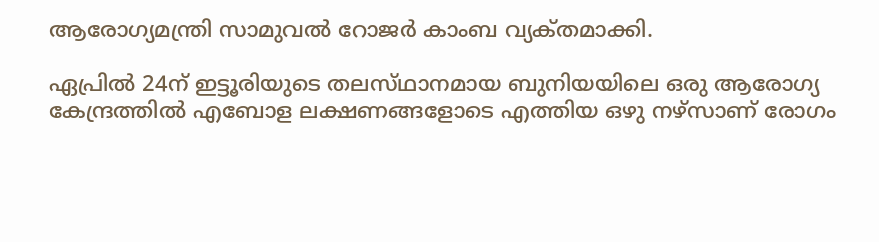ആരോഗ്യമന്ത്രി സാമുവൽ റോജർ കാംബ വ്യക്‌തമാക്കി.

ഏപ്രിൽ 24ന് ഇട്ടൂരിയുടെ തലസ്‌ഥാനമായ ബുനിയയിലെ ഒരു ആരോഗ്യ കേന്ദ്രത്തിൽ എബോള ലക്ഷണങ്ങളോടെ എത്തിയ ഒഴു നഴ്‌സാണ് രോഗം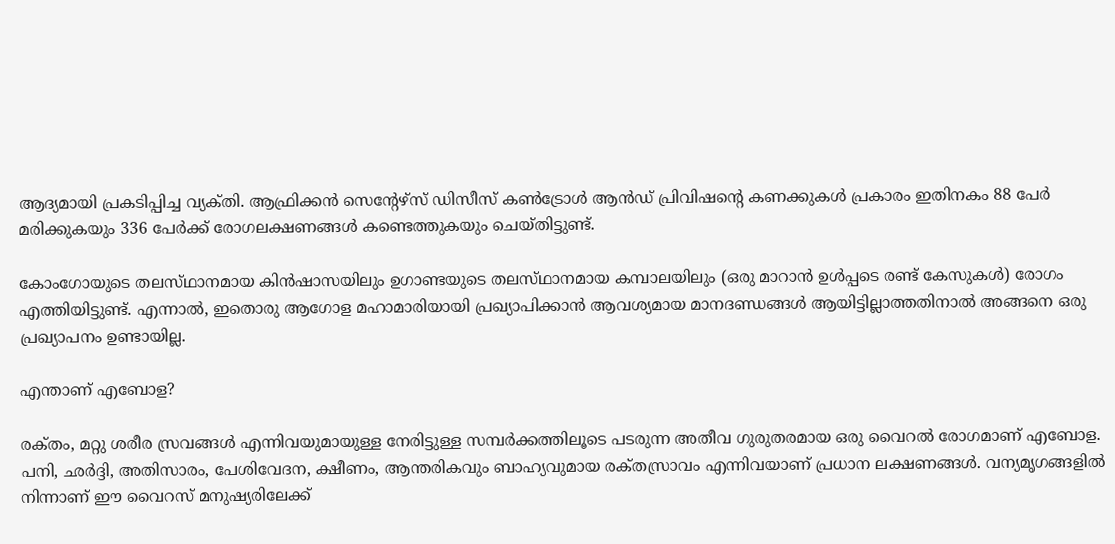ആദ്യമായി പ്രകടിപ്പിച്ച വ്യക്‌തി. ആഫ്രിക്കൻ സെന്റേഴ്‌സ് ഡിസീസ് കൺട്രോൾ ആൻഡ് പ്രിവിഷന്റെ കണക്കുകൾ പ്രകാരം ഇതിനകം 88 പേർ മരിക്കുകയും 336 പേർക്ക് രോഗലക്ഷണങ്ങൾ കണ്ടെത്തുകയും ചെയ്‌തിട്ടുണ്ട്‌.

കോംഗോയുടെ തലസ്‌ഥാനമായ കിൻഷാസയിലും ഉഗാണ്ടയുടെ തലസ്‌ഥാനമായ കമ്പാലയിലും (ഒരു മാറാൻ ഉൾപ്പടെ രണ്ട് കേസുകൾ) രോഗം എത്തിയിട്ടുണ്ട്. എന്നാൽ, ഇതൊരു ആഗോള മഹാമാരിയായി പ്രഖ്യാപിക്കാൻ ആവശ്യമായ മാനദണ്ഡങ്ങൾ ആയിട്ടില്ലാത്തതിനാൽ അങ്ങനെ ഒരു പ്രഖ്യാപനം ഉണ്ടായില്ല.

എന്താണ് എബോള?

രക്‌തം, മറ്റു ശരീര സ്രവങ്ങൾ എന്നിവയുമായുള്ള നേരിട്ടുള്ള സമ്പർക്കത്തിലൂടെ പടരുന്ന അതീവ ഗുരുതരമായ ഒരു വൈറൽ രോഗമാണ് എബോള. പനി, ഛർദ്ദി, അതിസാരം, പേശിവേദന, ക്ഷീണം, ആന്തരികവും ബാഹ്യവുമായ രക്‌തസ്രാവം എന്നിവയാണ് പ്രധാന ലക്ഷണങ്ങൾ. വന്യമൃഗങ്ങളിൽ നിന്നാണ് ഈ വൈറസ് മനുഷ്യരിലേക്ക്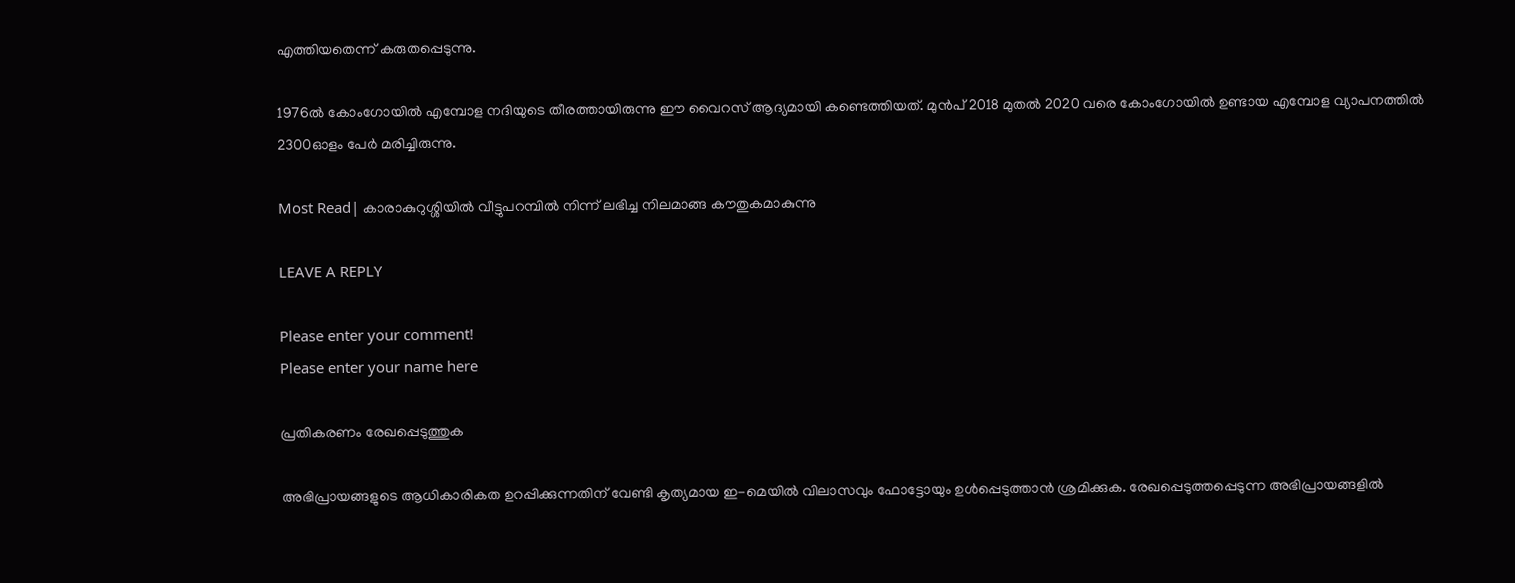എത്തിയതെന്ന് കരുതപ്പെടുന്നു.

1976ൽ കോംഗോയിൽ എമ്പോള നദിയുടെ തീരത്തായിരുന്നു ഈ വൈറസ് ആദ്യമായി കണ്ടെത്തിയത്. മുൻപ് 2018 മുതൽ 2020 വരെ കോംഗോയിൽ ഉണ്ടായ എമ്പോള വ്യാപനത്തിൽ 2300ഓളം പേർ മരിച്ചിരുന്നു.

Most Read| കാരാകുറുശ്ശിയിൽ വീട്ടുപറമ്പിൽ നിന്ന് ലഭിച്ച നിലമാങ്ങ കൗതുകമാകുന്നു

LEAVE A REPLY

Please enter your comment!
Please enter your name here

പ്രതികരണം രേഖപ്പെടുത്തുക

അഭിപ്രായങ്ങളുടെ ആധികാരികത ഉറപ്പിക്കുന്നതിന് വേണ്ടി കൃത്യമായ ഇ-മെയിൽ വിലാസവും ഫോട്ടോയും ഉൾപ്പെടുത്താൻ ശ്രമിക്കുക. രേഖപ്പെടുത്തപ്പെടുന്ന അഭിപ്രായങ്ങളിൽ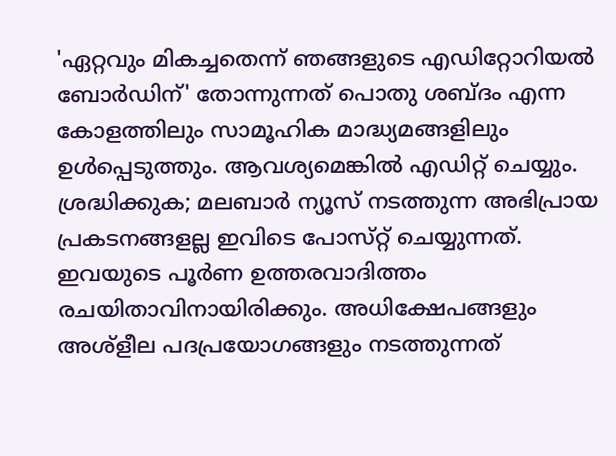'ഏറ്റവും മികച്ചതെന്ന് ഞങ്ങളുടെ എഡിറ്റോറിയൽ ബോർഡിന്' തോന്നുന്നത് പൊതു ശബ്‌ദം എന്ന കോളത്തിലും സാമൂഹിക മാദ്ധ്യമങ്ങളിലും ഉൾപ്പെടുത്തും. ആവശ്യമെങ്കിൽ എഡിറ്റ് ചെയ്യും. ശ്രദ്ധിക്കുക; മലബാർ ന്യൂസ് നടത്തുന്ന അഭിപ്രായ പ്രകടനങ്ങളല്ല ഇവിടെ പോസ്‌റ്റ് ചെയ്യുന്നത്. ഇവയുടെ പൂർണ ഉത്തരവാദിത്തം രചയിതാവിനായിരിക്കും. അധിക്ഷേപങ്ങളും അശ്‌ളീല പദപ്രയോഗങ്ങളും നടത്തുന്നത്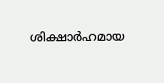ശിക്ഷാർഹമായ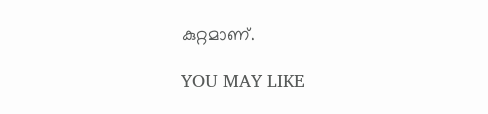കുറ്റമാണ്.

YOU MAY LIKE